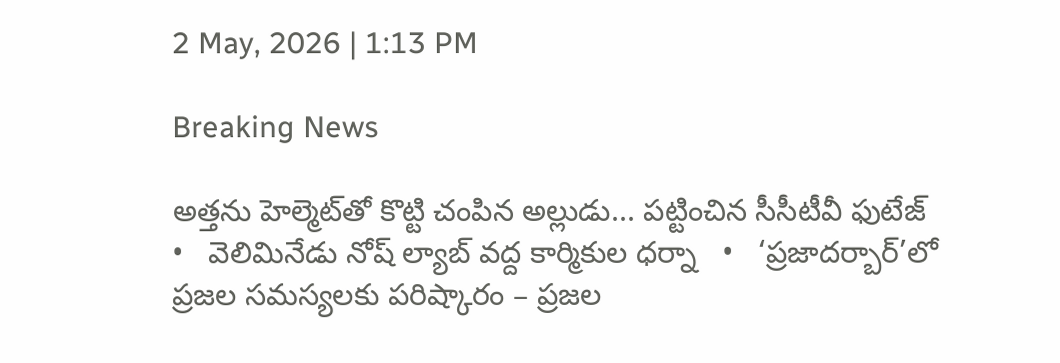2 May, 2026 | 1:13 PM

Breaking News

అత్తను హెల్మెట్‌తో కొట్టి చంపిన అల్లుడు... పట్టించిన సీసీటీవీ ఫుటేజ్   •   వెలిమినేడు నోష్ ల్యాబ్ వద్ద కార్మికుల ధర్నా   •   ‘ప్రజాదర్బార్’లో ప్రజల సమస్యలకు పరిష్కారం – ప్రజల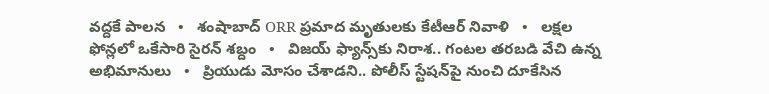వద్దకే పాలన   •   శంషాబాద్ ORR ప్రమాద మృతులకు కేటీఆర్ నివాళి   •   లక్షల ఫోన్లలో ఒకేసారి సైరన్ శబ్దం   •   విజయ్ ఫ్యాన్స్‌కు నిరాశ.. గంటల తరబడి వేచి ఉన్న అభిమానులు   •   ప్రియుడు మోసం చేశాడని.. పోలీస్ స్టేషన్‌పై నుంచి దూకేసిన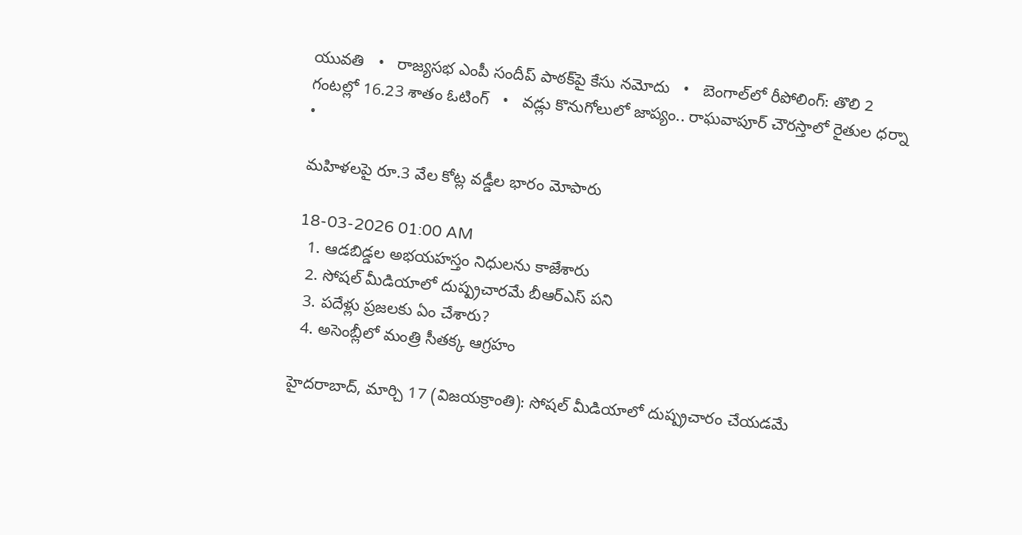యువతి   •   రాజ్యసభ ఎంపీ సందీప్ పాఠక్‌పై కేసు నమోదు   •   బెంగాల్‌లో రీపోలింగ్: తొలి 2 గంటల్లో 16.23 శాతం ఓటింగ్   •   వడ్లు కొనుగోలులో జాప్యం.. రాఘవాపూర్ చౌరస్తాలో రైతుల ధర్నా   •

మహిళలపై రూ.3 వేల కోట్ల వడ్డీల భారం మోపారు

18-03-2026 01:00 AM
  1. ఆడబిడ్డల అభయహస్తం నిధులను కాజేశారు
  2. సోషల్ మీడియాలో దుష్ప్రచారమే బీఆర్‌ఎస్ పని
  3. పదేళ్లు ప్రజలకు ఏం చేశారు?
  4. అసెంబ్లీలో మంత్రి సీతక్క ఆగ్రహం

హైదరాబాద్, మార్చి 17 (విజయక్రాంతి): సోషల్ మీడియాలో దుష్ప్రచారం చేయడమే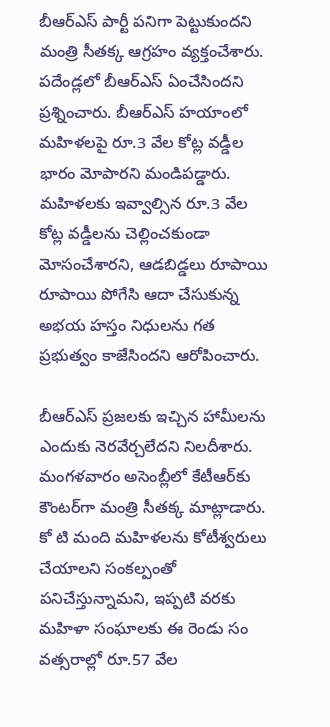బీఆర్‌ఎస్ పార్టీ పనిగా పెట్టుకుందని మంత్రి సీతక్క ఆగ్రహం వ్యక్తంచేశారు. పదేండ్లలో బీఆర్‌ఎస్ ఏంచేసిందని ప్రశ్నించారు. బీఆర్‌ఎస్ హయాంలో మహిళలపై రూ.3 వేల కోట్ల వడ్డీల భారం మోపారని మండిపడ్డారు. మహిళలకు ఇవ్వాల్సిన రూ.3 వేల కోట్ల వడ్డీలను చెల్లించకుండా మోసంచేశారని, ఆడబిడ్డలు రూపాయి రూపాయి పోగేసి ఆదా చేసుకున్న అభయ హస్తం నిధులను గత ప్రభుత్వం కాజేసిందని ఆరోపించారు.

బీఆర్‌ఎస్ ప్రజలకు ఇచ్చిన హామీలను ఎందుకు నెరవేర్చలేదని నిలదీశారు. మంగళవారం అసెంబ్లీలో కేటీఆర్‌కు కౌంటర్‌గా మంత్రి సీతక్క మాట్లాడారు. కో టి మంది మహిళలను కోటీశ్వరులు చేయాలని సంకల్పంతో పనిచేస్తున్నామని, ఇప్పటి వరకు మహిళా సంఘాలకు ఈ రెండు సం వత్సరాల్లో రూ.57 వేల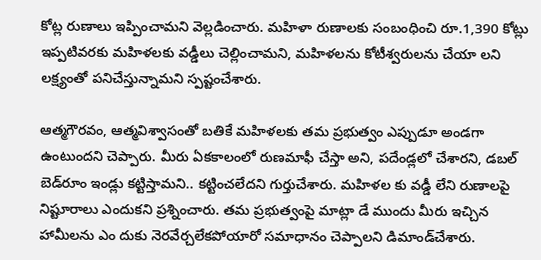కోట్ల రుణాలు ఇప్పించామని వెల్లడించారు. మహిళా రుణాలకు సంబంధించి రూ.1,390 కోట్లు ఇప్పటివరకు మహిళలకు వడ్డీలు చెల్లించామని, మహిళలను కోటీశ్వరులను చేయా లని లక్ష్యంతో పనిచేస్తున్నామని స్పష్టంచేశారు.

ఆత్మగౌరవం, ఆత్మవిశ్వాసంతో బతికే మహిళలకు తమ ప్రభుత్వం ఎప్పుడూ అండగా ఉంటుందని చెప్పారు. మీరు ఏకకాలంలో రుణమాఫీ చేస్తా అని, పదేండ్లలో చేశారని, డబల్ బెడ్‌రూం ఇండ్లు కట్టిస్తామని.. కట్టించలేదని గుర్తుచేశారు. మహిళల కు వడ్డీ లేని రుణాలపై నిష్టూరాలు ఎందుకని ప్రశ్నించారు. తమ ప్రభుత్వంపై మాట్లా డే ముందు మీరు ఇచ్చిన హామీలను ఎం దుకు నెరవేర్చలేకపోయారో సమాధానం చెప్పాలని డిమాండ్‌చేశారు.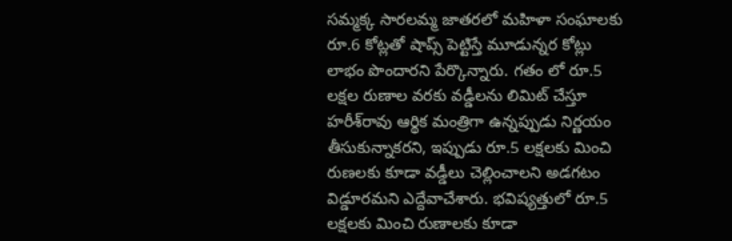సమ్మక్క సారలమ్మ జాతరలో మహిళా సంఘాలకు రూ.6 కోట్లతో షాప్స్ పెట్టిస్తే మూడున్నర కోట్లు లాభం పొందారని పేర్కొన్నారు. గతం లో రూ.5 లక్షల రుణాల వరకు వడ్డీలను లిమిట్ చేస్తూ హరీశ్‌రావు ఆర్థిక మంత్రిగా ఉన్నప్పుడు నిర్ణయం తీసుకున్నాకరని, ఇప్పుడు రూ.5 లక్షలకు మించి రుణలకు కూడా వడ్డీలు చెల్లించాలని అడగటం విడ్డూరమని ఎద్దేవాచేశారు. భవిష్యత్తులో రూ.5 లక్షలకు మించి రుణాలకు కూడా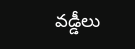వడ్డీలు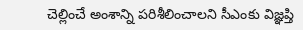చెల్లించే అంశాన్ని పరిశీలించాలని సీఎంకు విజ్ఞప్తి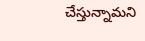చేస్తున్నామని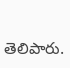తెలిపారు.